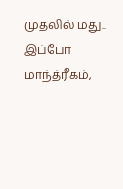முதலில் மது.. இப்போ மாந்த்ரீகம்,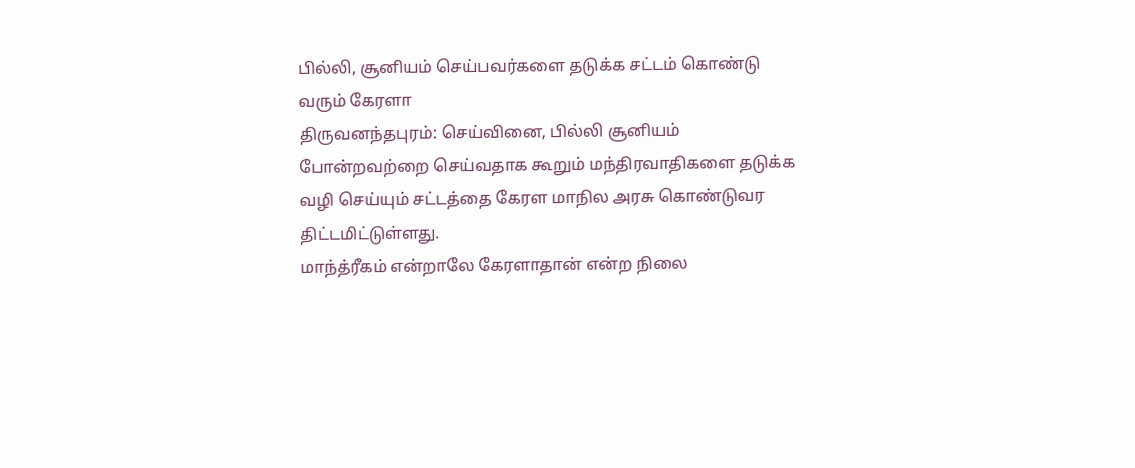பில்லி, சூனியம் செய்பவர்களை தடுக்க சட்டம் கொண்டு வரும் கேரளா
திருவனந்தபுரம்: செய்வினை, பில்லி சூனியம் போன்றவற்றை செய்வதாக கூறும் மந்திரவாதிகளை தடுக்க வழி செய்யும் சட்டத்தை கேரள மாநில அரசு கொண்டுவர திட்டமிட்டுள்ளது.
மாந்த்ரீகம் என்றாலே கேரளாதான் என்ற நிலை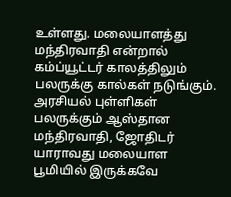உள்ளது. மலையாளத்து மந்திரவாதி என்றால் கம்ப்யூட்டர் காலத்திலும் பலருக்கு கால்கள் நடுங்கும். அரசியல் புள்ளிகள் பலருக்கும் ஆஸ்தான மந்திரவாதி, ஜோதிடர் யாராவது மலையாள பூமியில் இருக்கவே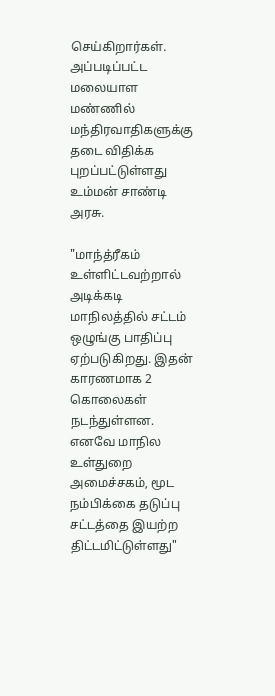செய்கிறார்கள். அப்படிப்பட்ட மலையாள மண்ணில் மந்திரவாதிகளுக்கு தடை விதிக்க புறப்பட்டுள்ளது உம்மன் சாண்டி அரசு.

"மாந்த்ரீகம் உள்ளிட்டவற்றால் அடிக்கடி மாநிலத்தில் சட்டம் ஒழுங்கு பாதிப்பு ஏற்படுகிறது. இதன் காரணமாக 2 கொலைகள் நடந்துள்ளன. எனவே மாநில உள்துறை அமைச்சகம், மூட நம்பிக்கை தடுப்பு சட்டத்தை இயற்ற திட்டமிட்டுள்ளது"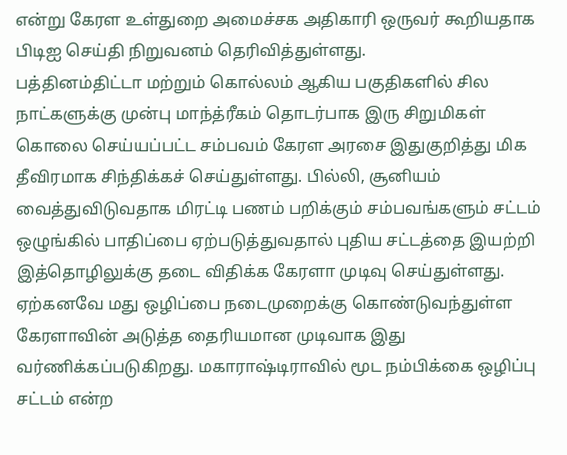என்று கேரள உள்துறை அமைச்சக அதிகாரி ஒருவர் கூறியதாக பிடிஐ செய்தி நிறுவனம் தெரிவித்துள்ளது.
பத்தினம்திட்டா மற்றும் கொல்லம் ஆகிய பகுதிகளில் சில நாட்களுக்கு முன்பு மாந்த்ரீகம் தொடர்பாக இரு சிறுமிகள் கொலை செய்யப்பட்ட சம்பவம் கேரள அரசை இதுகுறித்து மிக தீவிரமாக சிந்திக்கச் செய்துள்ளது. பில்லி, சூனியம் வைத்துவிடுவதாக மிரட்டி பணம் பறிக்கும் சம்பவங்களும் சட்டம் ஒழுங்கில் பாதிப்பை ஏற்படுத்துவதால் புதிய சட்டத்தை இயற்றி இத்தொழிலுக்கு தடை விதிக்க கேரளா முடிவு செய்துள்ளது.
ஏற்கனவே மது ஒழிப்பை நடைமுறைக்கு கொண்டுவந்துள்ள கேரளாவின் அடுத்த தைரியமான முடிவாக இது வர்ணிக்கப்படுகிறது. மகாராஷ்டிராவில் மூட நம்பிக்கை ஒழிப்பு சட்டம் என்ற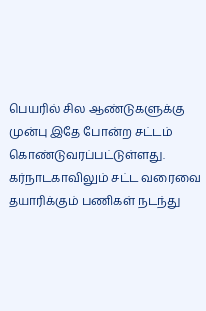பெயரில் சில ஆண்டுகளுக்கு முன்பு இதே போன்ற சட்டம் கொண்டுவரப்பட்டுள்ளது. கர்நாடகாவிலும் சட்ட வரைவை தயாரிக்கும் பணிகள் நடந்து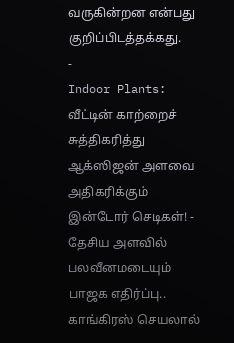வருகின்றன என்பது குறிப்பிடத்தக்கது.
-
Indoor Plants: வீட்டின் காற்றைச் சுத்திகரித்து ஆக்ஸிஜன் அளவை அதிகரிக்கும் இன்டோர் செடிகள்! -
தேசிய அளவில் பலவீனமடையும் பாஜக எதிர்ப்பு.. காங்கிரஸ் செயலால்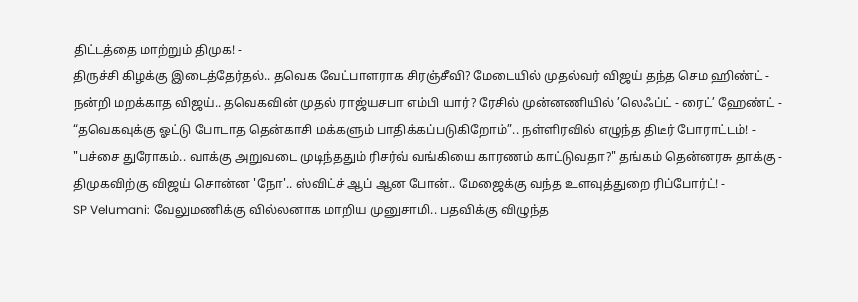திட்டத்தை மாற்றும் திமுக! -
திருச்சி கிழக்கு இடைத்தேர்தல்.. தவெக வேட்பாளராக சிரஞ்சீவி? மேடையில் முதல்வர் விஜய் தந்த செம ஹிண்ட் -
நன்றி மறக்காத விஜய்.. தவெகவின் முதல் ராஜ்யசபா எம்பி யார்? ரேசில் முன்னணியில் ’லெஃப்ட் - ரைட்’ ஹேண்ட் -
“தவெகவுக்கு ஓட்டு போடாத தென்காசி மக்களும் பாதிக்கப்படுகிறோம்”.. நள்ளிரவில் எழுந்த திடீர் போராட்டம்! -
"பச்சை துரோகம்.. வாக்கு அறுவடை முடிந்ததும் ரிசர்வ் வங்கியை காரணம் காட்டுவதா?" தங்கம் தென்னரசு தாக்கு -
திமுகவிற்கு விஜய் சொன்ன 'நோ'.. ஸ்விட்ச் ஆப் ஆன போன்.. மேஜைக்கு வந்த உளவுத்துறை ரிப்போர்ட்! -
SP Velumani: வேலுமணிக்கு வில்லனாக மாறிய முனுசாமி.. பதவிக்கு விழுந்த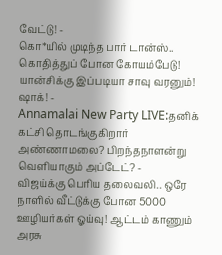வேட்டு! -
கொ*யில் முடிந்த பார் டான்ஸ்.. கொதித்துப் போன கோயம்பேடு! யான்சிக்கு இப்படியா சாவு வரனும்! ஷாக்! -
Annamalai New Party LIVE:தனிக் கட்சி தொடங்குகிறார் அண்ணாமலை? பிறந்தநாளன்று வெளியாகும் அப்டேட்? -
விஜய்க்கு பெரிய தலைவலி.. ஒரே நாளில் வீட்டுக்கு போன 5000 ஊழியர்கள் ஓய்வு! ஆட்டம் காணும் அரசு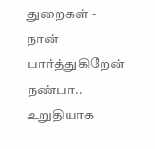துறைகள் -
நான் பார்த்துகிறேன் நண்பா.. உறுதியாக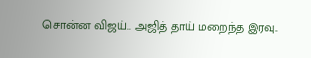சொன்ன விஜய்.. அஜித் தாய் மறைந்த இரவு..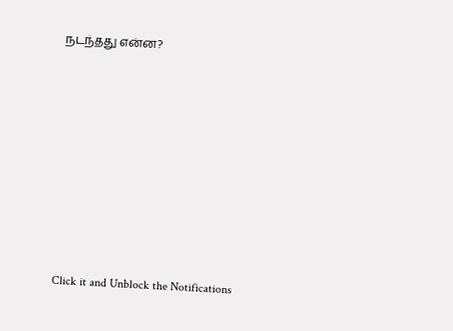நடந்தது என்ன?












Click it and Unblock the Notifications